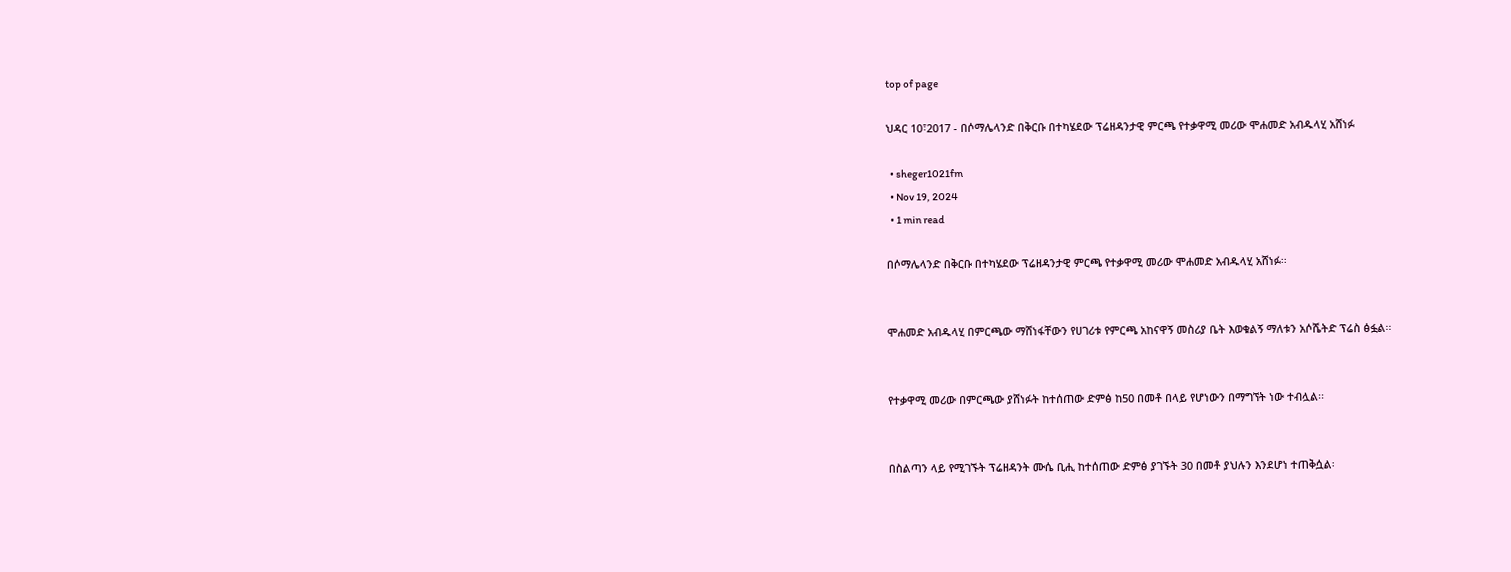top of page

ህዳር 10፣2017 - በሶማሌላንድ በቅርቡ በተካሄደው ፕሬዘዳንታዊ ምርጫ የተቃዋሚ መሪው ሞሐመድ አብዱላሂ አሸነፉ

  • sheger1021fm
  • Nov 19, 2024
  • 1 min read

በሶማሌላንድ በቅርቡ በተካሄደው ፕሬዘዳንታዊ ምርጫ የተቃዋሚ መሪው ሞሐመድ አብዱላሂ አሸነፉ፡፡


ሞሐመድ አብዱላሂ በምርጫው ማሸነፋቸውን የሀገሪቱ የምርጫ አከናዋኝ መስሪያ ቤት እወቁልኝ ማለቱን አሶሼትድ ፕሬስ ፅፏል፡፡


የተቃዋሚ መሪው በምርጫው ያሸነፉት ከተሰጠው ድምፅ ከ50 በመቶ በላይ የሆነውን በማግኘት ነው ተብሏል፡፡


በስልጣን ላይ የሚገኙት ፕሬዘዳንት ሙሴ ቢሒ ከተሰጠው ድምፅ ያገኙት 30 በመቶ ያህሉን እንደሆነ ተጠቅሷል፡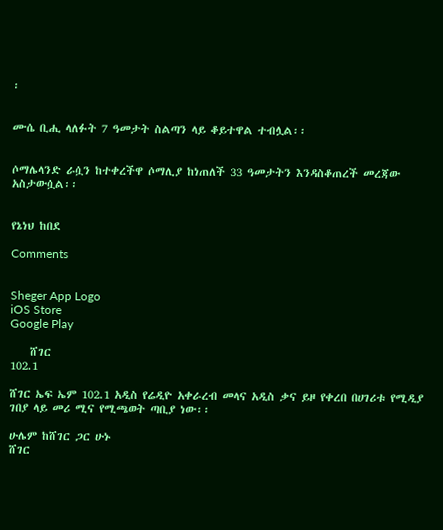፡


ሙሴ ቢሒ ላለፉት 7 ዓመታት ስልጣን ላይ ቆይተዋል ተብሏል፡፡


ሶማሌላንድ ራሷን ከተቀረችዋ ሶማሊያ ከነጠለች 33 ዓመታትን እንዳስቆጠረች መረጃው አስታውሷል፡፡


የኔነህ ከበደ

Comments


Sheger App Logo
iOS Store
Google Play

    ሸገር
102.1

ሸገር ኤፍ ኤም 102.1 አዲስ የሬዲዮ አቀራረብ መላና አዲስ ቃና ይዞ የቀረበ በሀገሪቱ የሚዲያ ገበያ ላይ መሪ ሚና የሚጫወት ጣቢያ ነው፡፡

ሁሌም ከሸገር ጋር ሁኑ
ሸገር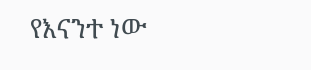የእናንተ ነው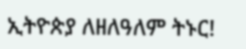ኢትዮጵያ ለዘለዓለም ትኑር!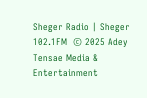Sheger Radio | Sheger 102.1FM  © 2025 Adey Tensae Media & Entertainment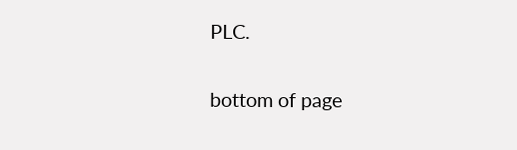PLC.

bottom of page